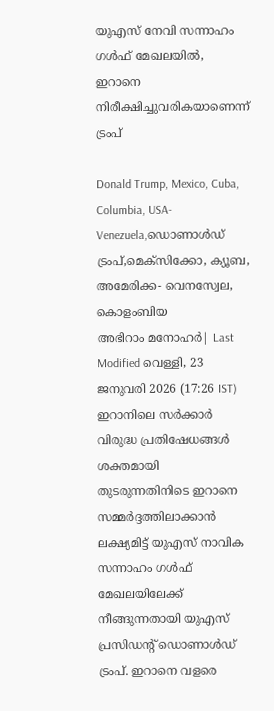യുഎസ് നേവി സന്നാഹം ഗൾഫ് മേഖലയിൽ, ഇറാനെ നിരീക്ഷിച്ചുവരികയാണെന്ന് ട്രംപ്

Donald Trump, Mexico, Cuba, Columbia, USA- Venezuela,ഡൊണാൾഡ് ട്രംപ്,മെക്സിക്കോ, ക്യൂബ, അമേരിക്ക- വെനസ്വേല, കൊളംബിയ
അഭിറാം മനോഹർ| Last Modified വെള്ളി, 23 ജനുവരി 2026 (17:26 IST)
ഇറാനിലെ സര്‍ക്കാര്‍ വിരുദ്ധ പ്രതിഷേധങ്ങള്‍ ശക്തമായി തുടരുന്നതിനിടെ ഇറാനെ സമ്മര്‍ദ്ദത്തിലാക്കാന്‍ ലക്ഷ്യമിട്ട് യുഎസ് നാവിക സന്നാഹം ഗള്‍ഫ് മേഖലയിലേക്ക് നീങ്ങുന്നതായി യുഎസ് പ്രസിഡന്റ് ഡൊണാള്‍ഡ് ട്രംപ്. ഇറാനെ വളരെ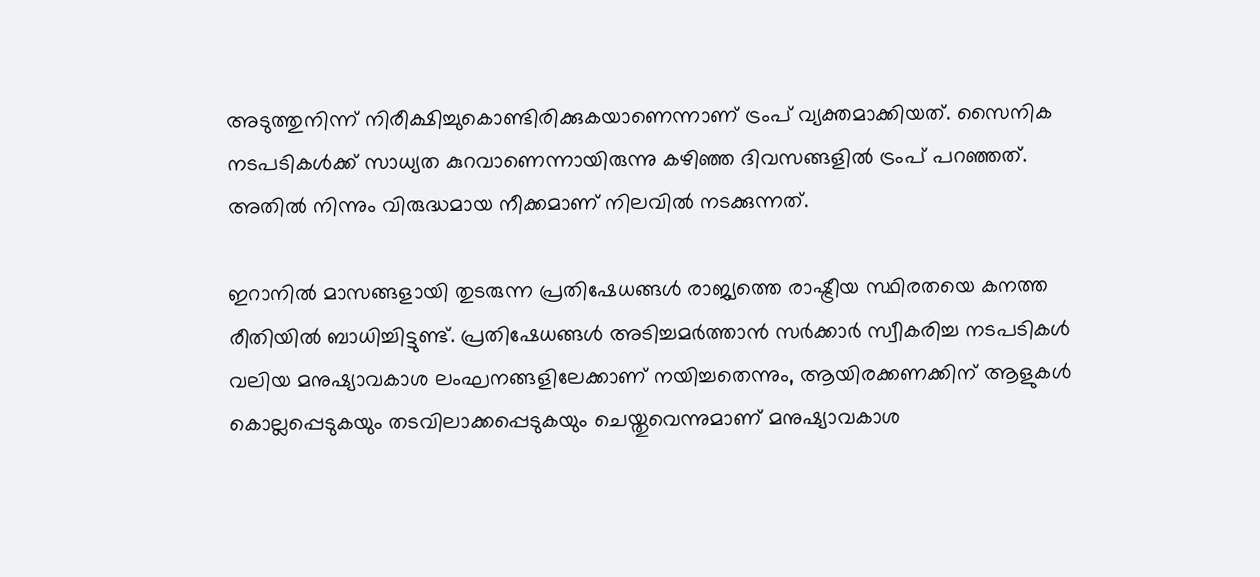അടുത്തുനിന്ന് നിരീക്ഷിച്ചുകൊണ്ടിരിക്കുകയാണെന്നാണ് ട്രംപ് വ്യക്തമാക്കിയത്. സൈനിക നടപടികള്‍ക്ക് സാധ്യത കുറവാണെന്നായിരുന്നു കഴിഞ്ഞ ദിവസങ്ങളില്‍ ട്രംപ് പറഞ്ഞത്. അതില്‍ നിന്നും വിരുദ്ധമായ നീക്കമാണ് നിലവില്‍ നടക്കുന്നത്.

ഇറാനില്‍ മാസങ്ങളായി തുടരുന്ന പ്രതിഷേധങ്ങള്‍ രാജ്യത്തെ രാഷ്ട്രീയ സ്ഥിരതയെ കനത്ത രീതിയില്‍ ബാധിച്ചിട്ടുണ്ട്. പ്രതിഷേധങ്ങള്‍ അടിച്ചമര്‍ത്താന്‍ സര്‍ക്കാര്‍ സ്വീകരിച്ച നടപടികള്‍ വലിയ മനുഷ്യാവകാശ ലംഘനങ്ങളിലേക്കാണ് നയിച്ചതെന്നും, ആയിരക്കണക്കിന് ആളുകള്‍ കൊല്ലപ്പെടുകയും തടവിലാക്കപ്പെടുകയും ചെയ്തുവെന്നുമാണ് മനുഷ്യാവകാശ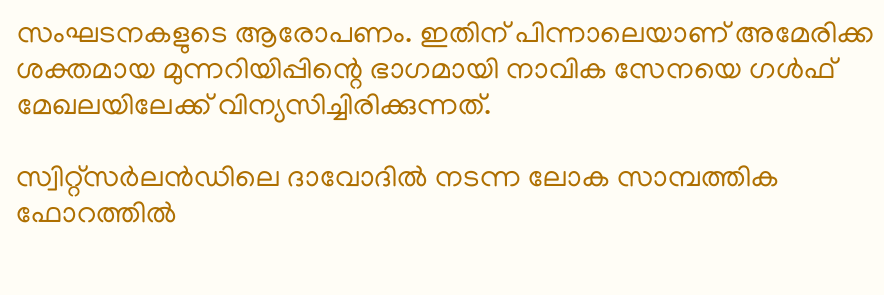സംഘടനകളുടെ ആരോപണം. ഇതിന് പിന്നാലെയാണ് അമേരിക്ക ശക്തമായ മുന്നറിയിപ്പിന്റെ ഭാഗമായി നാവിക സേനയെ ഗള്‍ഫ് മേഖലയിലേക്ക് വിന്യസിച്ചിരിക്കുന്നത്.

സ്വിറ്റ്‌സര്‍ലന്‍ഡിലെ ദാവോദില്‍ നടന്ന ലോക സാമ്പത്തിക ഫോറത്തില്‍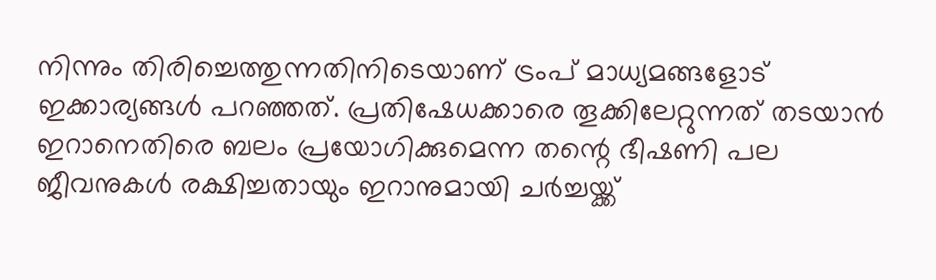നിന്നും തിരിച്ചെത്തുന്നതിനിടെയാണ് ട്രംപ് മാധ്യമങ്ങളോട് ഇക്കാര്യങ്ങള്‍ പറഞ്ഞത്. പ്രതിഷേധക്കാരെ തൂക്കിലേറ്റുന്നത് തടയാന്‍ ഇറാനെതിരെ ബലം പ്രയോഗിക്കുമെന്ന തന്റെ ഭീഷണി പല ജീവനുകള്‍ രക്ഷിച്ചതായും ഇറാനുമായി ചര്‍ച്ചയ്ക്ക്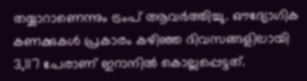തയ്യാറാണെന്നും ട്രംപ് ആവര്‍ത്തിച്ചു. ഔദ്യോഗിക കണക്കുകള്‍ പ്രകാരം കഴിഞ്ഞ ദിവസങ്ങളിലായി 3,117 പേരാണ് ഇറാനില്‍ കൊല്ലപ്പെട്ടത്.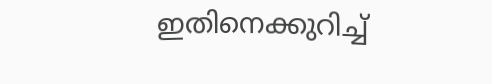ഇതിനെക്കുറിച്ച്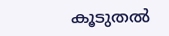കൂടുതല്‍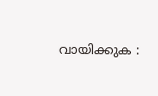വായിക്കുക :